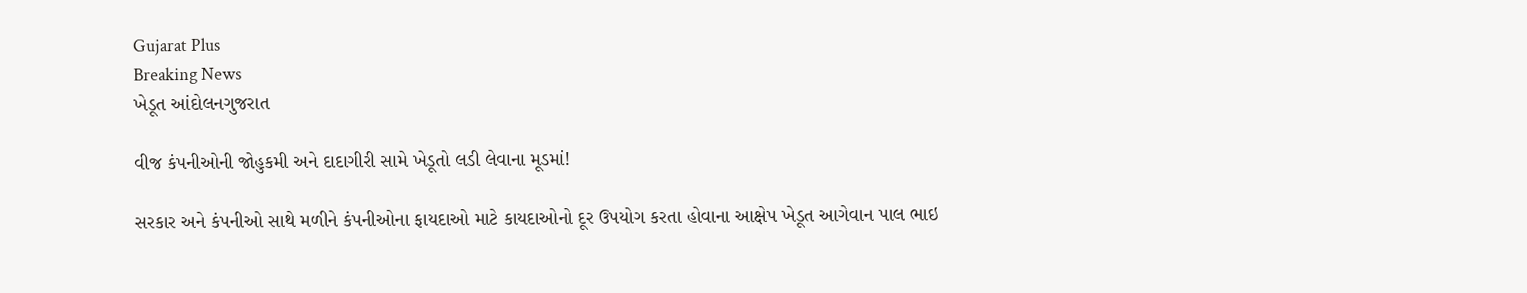Gujarat Plus
Breaking News
ખેડૂત આંદોલનગુજરાત

વીજ કંપનીઓની જોહુકમી અને દાદાગીરી સામે ખેડૂતો લડી લેવાના મૂડમાં!

સરકાર અને કંપનીઓ સાથે મળીને કંપનીઓના ફાયદાઓ માટે કાયદાઓનો દૂર ઉપયોગ કરતા હોવાના આક્ષેપ ખેડૂત આગેવાન પાલ ભાઇ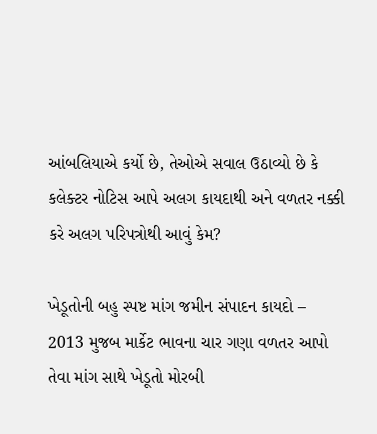આંબલિયાએ કર્યો છે, તેઓએ સવાલ ઉઠાવ્યો છે કે કલેક્ટર નોટિસ આપે અલગ કાયદાથી અને વળતર નક્કી કરે અલગ પરિપત્રોથી આવું કેમ?

ખેડૂતોની બહુ સ્પષ્ટ માંગ જમીન સંપાદન કાયદો – 2013 મુજબ માર્કેટ ભાવના ચાર ગણા વળતર આપો તેવા માંગ સાથે ખેડૂતો મોરબી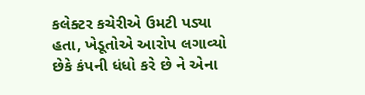કલેક્ટર કચેરીએ ઉમટી પડ્યા હતા, ખેડૂતોએ આરોપ લગાવ્યો છેકે કંપની ધંધો કરે છે ને એના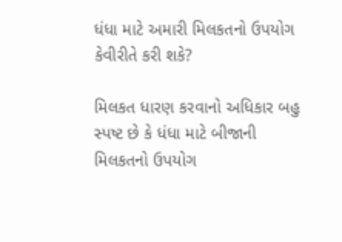ધંધા માટે અમારી મિલકતનો ઉપયોગ કેવીરીતે કરી શકે?

મિલકત ધારણ કરવાનો અધિકાર બહુ સ્પષ્ટ છે કે ધંધા માટે બીજાની મિલકતનો ઉપયોગ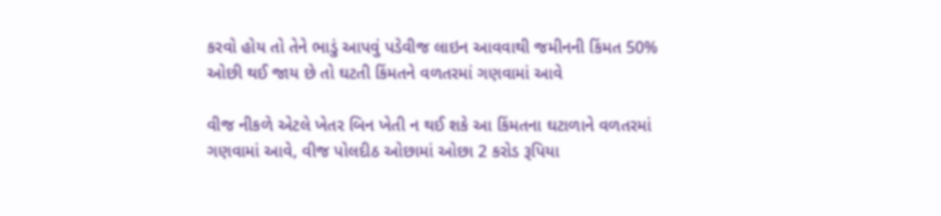કરવો હોય તો તેને ભાડું આપવું પડેવીજ લાઇન આવવાથી જમીનની કિંમત 50% ઓછી થઈ જાય છે તો ઘટતી કિંમતને વળતરમાં ગણવામાં આવે

વીજ નીકળે એટલે ખેતર બિન ખેતી ન થઈ શકે આ કિંમતના ઘટાળાને વળતરમાં ગણવામાં આવે, વીજ પોલદીઠ ઓછામાં ઓછા 2 કરોડ રૂપિયા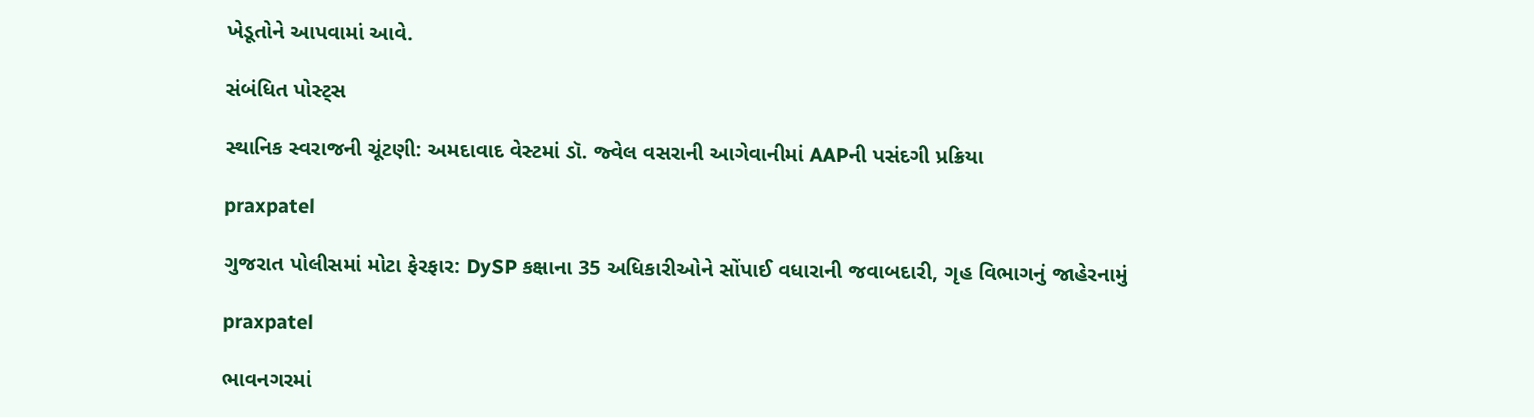ખેડૂતોને આપવામાં આવે.

સંબંધિત પોસ્ટ્સ

સ્થાનિક સ્વરાજની ચૂંટણી: અમદાવાદ વેસ્ટમાં ડૉ. જ્વેલ વસરાની આગેવાનીમાં AAPની પસંદગી પ્રક્રિયા

praxpatel

ગુજરાત પોલીસમાં મોટા ફેરફાર: DySP કક્ષાના 35 અધિકારીઓને સોંપાઈ વધારાની જવાબદારી, ગૃહ વિભાગનું જાહેરનામું

praxpatel

ભાવનગરમાં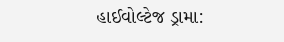હાઈવોલ્ટેજ ડ્રામા: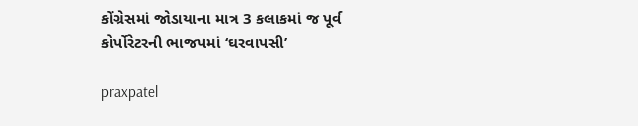કોંગ્રેસમાં જોડાયાના માત્ર 3 કલાકમાં જ પૂર્વ કોર્પોરેટરની ભાજપમાં ‘ઘરવાપસી’

praxpatel